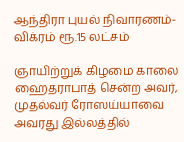ஆந்திரா புயல் நிவாரணம்-விக்ரம் ரூ.15 லட்சம்

ஞாயிற்றுக் கிழமை காலை ஹைதராபாத் சென்ற அவர், முதல்வர் ரோஸய்யாவை அவரது இல்லத்தில்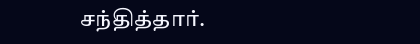சந்தித்தார்.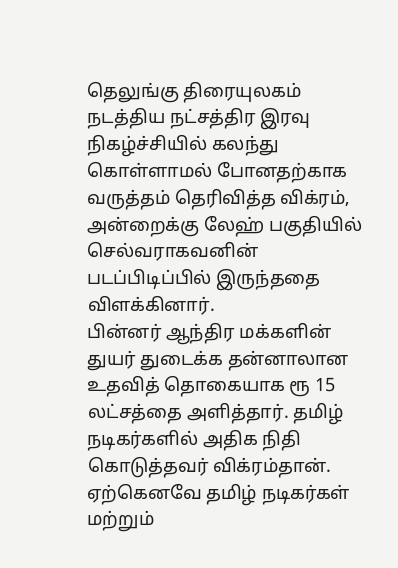தெலுங்கு திரையுலகம் நடத்திய நட்சத்திர இரவு நிகழ்ச்சியில் கலந்து கொள்ளாமல் போனதற்காக வருத்தம் தெரிவித்த விக்ரம், அன்றைக்கு லேஹ் பகுதியில் செல்வராகவனின் படப்பிடிப்பில் இருந்ததை விளக்கினார்.
பின்னர் ஆந்திர மக்களின் துயர் துடைக்க தன்னாலான உதவித் தொகையாக ரூ 15 லட்சத்தை அளித்தார். தமிழ் நடிகர்களில் அதிக நிதி கொடுத்தவர் விக்ரம்தான்.
ஏற்கெனவே தமிழ் நடிகர்கள் மற்றும்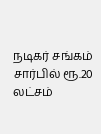நடிகர் சங்கம் சார்பில் ரூ.20 லட்சம்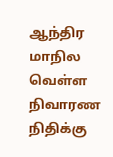ஆந்திர மாநில வெள்ள நிவாரண நிதிக்கு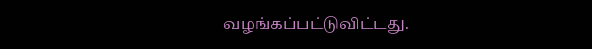வழங்கப்பட்டுவிட்டது.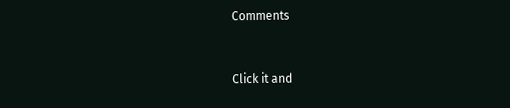Comments


Click it and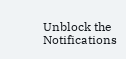Unblock the Notifications